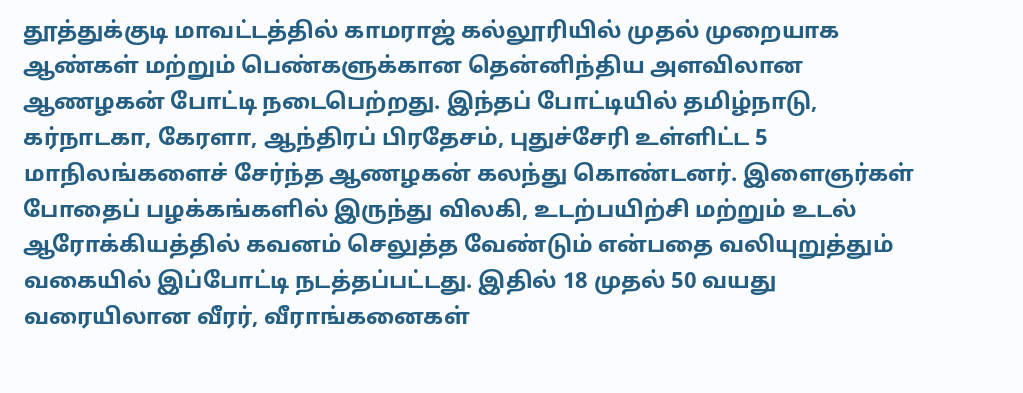தூத்துக்குடி மாவட்டத்தில் காமராஜ் கல்லூரியில் முதல் முறையாக ஆண்கள் மற்றும் பெண்களுக்கான தென்னிந்திய அளவிலான ஆணழகன் போட்டி நடைபெற்றது. இந்தப் போட்டியில் தமிழ்நாடு, கர்நாடகா, கேரளா, ஆந்திரப் பிரதேசம், புதுச்சேரி உள்ளிட்ட 5 மாநிலங்களைச் சேர்ந்த ஆணழகன் கலந்து கொண்டனர். இளைஞர்கள் போதைப் பழக்கங்களில் இருந்து விலகி, உடற்பயிற்சி மற்றும் உடல் ஆரோக்கியத்தில் கவனம் செலுத்த வேண்டும் என்பதை வலியுறுத்தும் வகையில் இப்போட்டி நடத்தப்பட்டது. இதில் 18 முதல் 50 வயது வரையிலான வீரர், வீராங்கனைகள்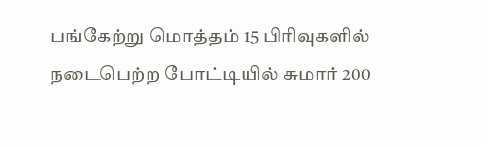பங்கேற்று மொத்தம் 15 பிரிவுகளில் நடைபெற்ற போட்டியில் சுமார் 200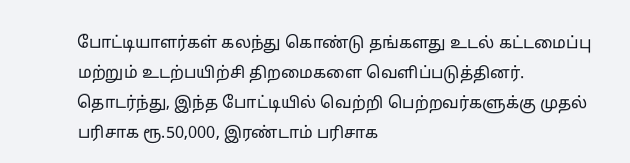போட்டியாளர்கள் கலந்து கொண்டு தங்களது உடல் கட்டமைப்பு மற்றும் உடற்பயிற்சி திறமைகளை வெளிப்படுத்தினர். தொடர்ந்து, இந்த போட்டியில் வெற்றி பெற்றவர்களுக்கு முதல் பரிசாக ரூ.50,000, இரண்டாம் பரிசாக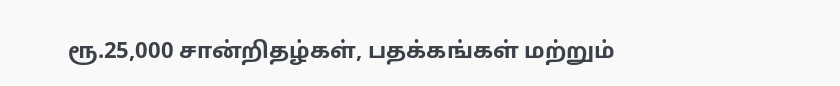ரூ.25,000 சான்றிதழ்கள், பதக்கங்கள் மற்றும்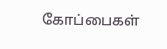கோப்பைகள்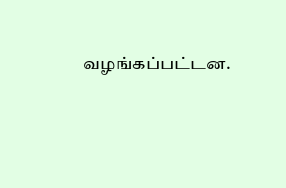வழங்கப்பட்டன.